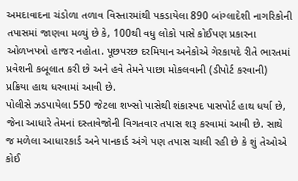અમદાવાદના ચંડોળા તળાવ વિસ્તારમાંથી પકડાયેલા 890 બાંગ્લાદેશી નાગરિકોની તપાસમાં જાણવા મળ્યું છે કે, 100થી વધુ લોકો પાસે કોઈપણ પ્રકારના ઓળખપત્રો હાજર નહોતા. પૂછપરછ દરમિયાન અનેકોએ ગેરકાયદે રીતે ભારતમાં પ્રવેશની કબૂલાત કરી છે અને હવે તેમને પાછા મોકલવાની (ડીપોર્ટ કરવાની) પ્રક્રિયા હાથ ધરવામાં આવી છે.
પોલીસે ઝડપાયેલા 550 જેટલા શખ્સો પાસેથી શંકાસ્પદ પાસપોર્ટ હાથ ધર્યા છે, જેના આધારે તેમનાં દસ્તાવેજોની વિગતવાર તપાસ શરૂ કરવામાં આવી છે. સાથે જ મળેલા આધારકાર્ડ અને પાનકાર્ડ અંગે પણ તપાસ ચાલી રહી છે કે શું તેઓએ કોઈ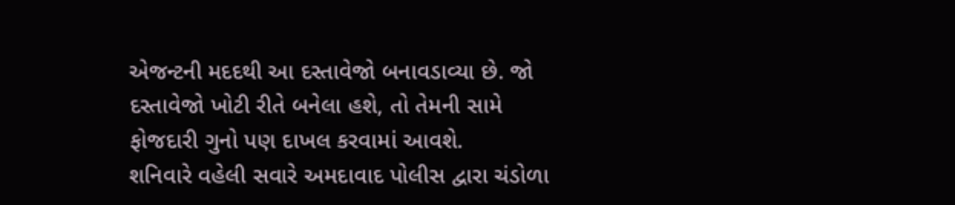એજન્ટની મદદથી આ દસ્તાવેજો બનાવડાવ્યા છે. જો દસ્તાવેજો ખોટી રીતે બનેલા હશે, તો તેમની સામે ફોજદારી ગુનો પણ દાખલ કરવામાં આવશે.
શનિવારે વહેલી સવારે અમદાવાદ પોલીસ દ્વારા ચંડોળા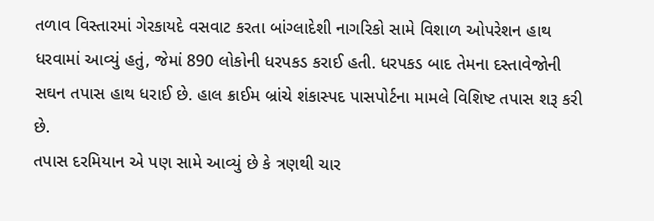તળાવ વિસ્તારમાં ગેરકાયદે વસવાટ કરતા બાંગ્લાદેશી નાગરિકો સામે વિશાળ ઓપરેશન હાથ ધરવામાં આવ્યું હતું, જેમાં 890 લોકોની ધરપકડ કરાઈ હતી. ધરપકડ બાદ તેમના દસ્તાવેજોની સઘન તપાસ હાથ ધરાઈ છે. હાલ ક્રાઈમ બ્રાંચે શંકાસ્પદ પાસપોર્ટના મામલે વિશિષ્ટ તપાસ શરૂ કરી છે.
તપાસ દરમિયાન એ પણ સામે આવ્યું છે કે ત્રણથી ચાર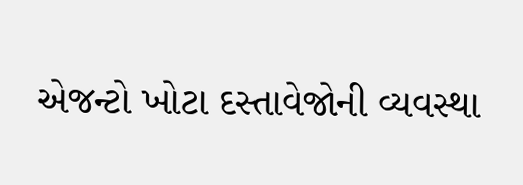એજન્ટો ખોટા દસ્તાવેજોની વ્યવસ્થા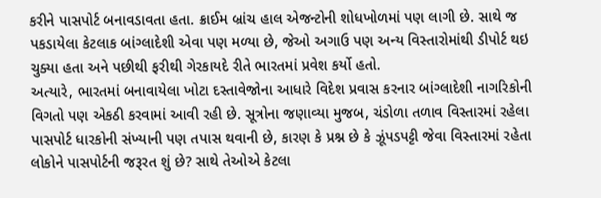કરીને પાસપોર્ટ બનાવડાવતા હતા. ક્રાઈમ બ્રાંચ હાલ એજન્ટોની શોધખોળમાં પણ લાગી છે. સાથે જ પકડાયેલા કેટલાક બાંગ્લાદેશી એવા પણ મળ્યા છે, જેઓ અગાઉ પણ અન્ય વિસ્તારોમાંથી ડીપોર્ટ થઇ ચુક્યા હતા અને પછીથી ફરીથી ગેરકાયદે રીતે ભારતમાં પ્રવેશ કર્યો હતો.
અત્યારે, ભારતમાં બનાવાયેલા ખોટા દસ્તાવેજોના આધારે વિદેશ પ્રવાસ કરનાર બાંગ્લાદેશી નાગરિકોની વિગતો પણ એકઠી કરવામાં આવી રહી છે. સૂત્રોના જણાવ્યા મુજબ, ચંડોળા તળાવ વિસ્તારમાં રહેલા પાસપોર્ટ ધારકોની સંખ્યાની પણ તપાસ થવાની છે, કારણ કે પ્રશ્ન છે કે ઝૂંપડપટ્ટી જેવા વિસ્તારમાં રહેતા લોકોને પાસપોર્ટની જરૂરત શું છે? સાથે તેઓએ કેટલા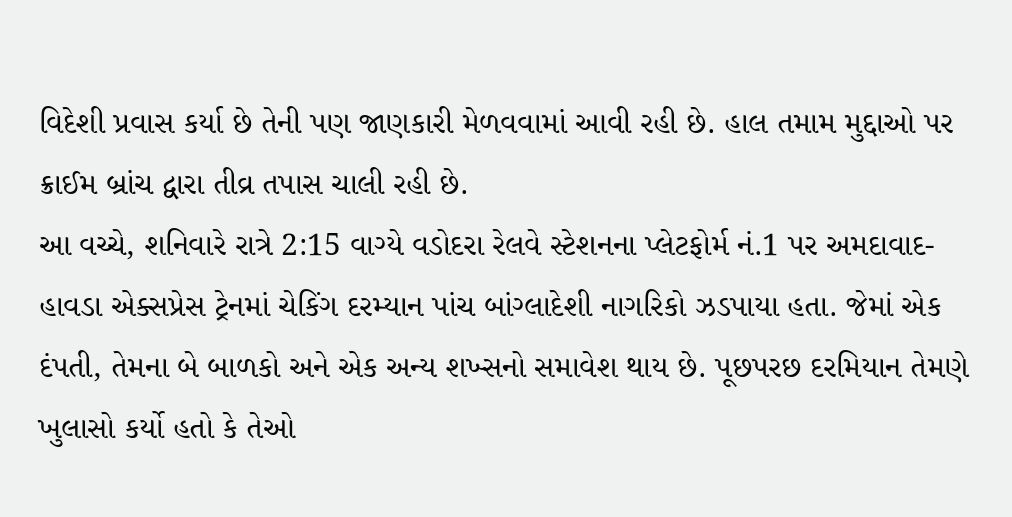વિદેશી પ્રવાસ કર્યા છે તેની પણ જાણકારી મેળવવામાં આવી રહી છે. હાલ તમામ મુદ્દાઓ પર ક્રાઈમ બ્રાંચ દ્વારા તીવ્ર તપાસ ચાલી રહી છે.
આ વચ્ચે, શનિવારે રાત્રે 2:15 વાગ્યે વડોદરા રેલવે સ્ટેશનના પ્લેટફોર્મ નં.1 પર અમદાવાદ-હાવડા એક્સપ્રેસ ટ્રેનમાં ચેકિંગ દરમ્યાન પાંચ બાંગ્લાદેશી નાગરિકો ઝડપાયા હતા. જેમાં એક દંપતી, તેમના બે બાળકો અને એક અન્ય શખ્સનો સમાવેશ થાય છે. પૂછપરછ દરમિયાન તેમણે ખુલાસો કર્યો હતો કે તેઓ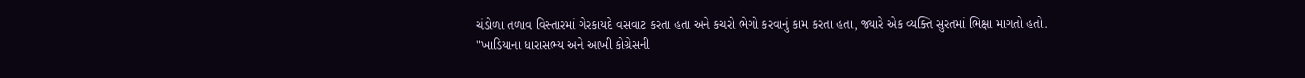ચંડોળા તળાવ વિસ્તારમાં ગેરકાયદે વસવાટ કરતા હતા અને કચરો ભેગો કરવાનું કામ કરતા હતા, જ્યારે એક વ્યક્તિ સુરતમાં ભિક્ષા માગતો હતો.
"ખાડિયાના ધારાસભ્ય અને આખી કોગ્રેસની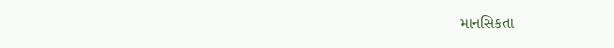માનસિકતા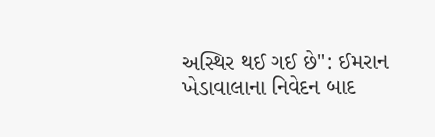અસ્થિર થઈ ગઈ છે": ઈમરાન ખેડાવાલાના નિવેદન બાદ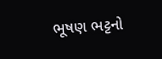ભૂષણ ભટ્ટનો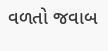વળતો જવાબ